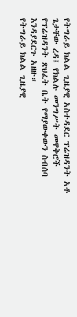የትግራይ ክልል ጊዜያዊ አስተዳደር ፕሬዝዳንት አቶ ጌታቸው ረዳ፤ የክልሉ መንግሥት መዋቅሮች የፕሬዝዳንት ጽህፈት ቤት የማያውቀውን ስብሰባ እንዳያደርጉ አዘዙ።
የትግራይ ክልል ጊዜያዊ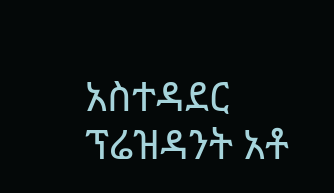አስተዳደር ፕሬዝዳንት አቶ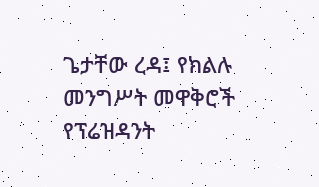ጌታቸው ረዳ፤ የክልሉ መንግሥት መዋቅሮች የፕሬዝዳንት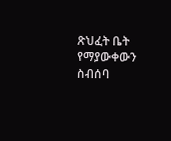ጽህፈት ቤት የማያውቀውን ስብሰባ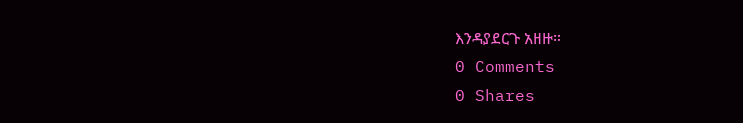እንዳያደርጉ አዘዙ።
0 Comments
0 Shares